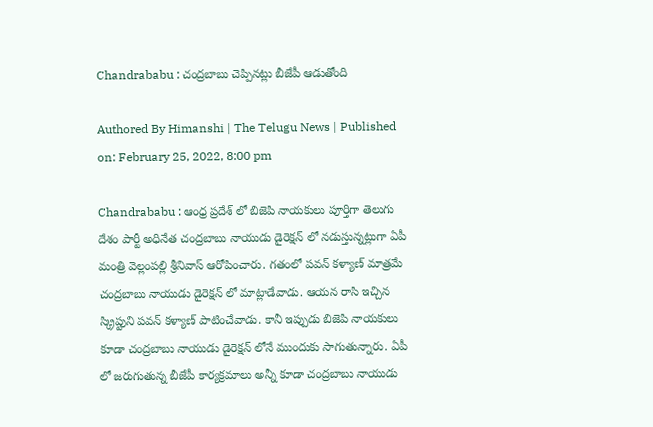Chandrababu : చంద్రబాబు చెప్పినట్లు బీజేపీ ఆడుతోంది

Authored By Himanshi | The Telugu News | Published on: February 25, 2022, 8:00 pm

Chandrababu : ఆంధ్ర ప్రదేశ్ లో బిజెపి నాయకులు పూర్తిగా తెలుగు దేశం పార్టీ అధినేత చంద్రబాబు నాయుడు డైరెక్షన్ లో నడుస్తున్నట్లుగా ఏపీ మంత్రి వెల్లంపల్లి శ్రీనివాస్ ఆరోపించారు. గతంలో పవన్ కళ్యాణ్ మాత్రమే చంద్రబాబు నాయుడు డైరెక్షన్ లో మాట్లాడేవాడు. ఆయన రాసి ఇచ్చిన స్క్రిప్టుని పవన్ కళ్యాణ్ పాటించేవాడు. కానీ ఇప్పుడు బిజెపి నాయకులు కూడా చంద్రబాబు నాయుడు డైరెక్షన్ లోనే ముందుకు సాగుతున్నారు. ఏపీ లో జరుగుతున్న బీజేపీ కార్యక్రమాలు అన్నీ కూడా చంద్రబాబు నాయుడు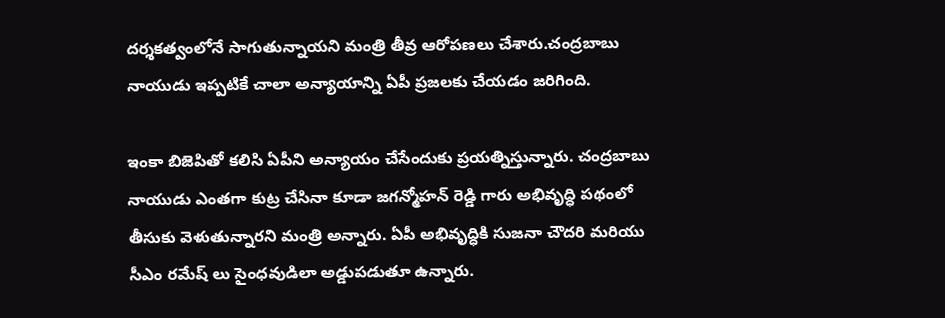దర్శకత్వంలోనే సాగుతున్నాయని మంత్రి తీవ్ర ఆరోపణలు చేశారు.చంద్రబాబు నాయుడు ఇప్పటికే చాలా అన్యాయాన్ని ఏపీ ప్రజలకు చేయడం జరిగింది.

ఇంకా బిజెపితో కలిసి ఏపీని అన్యాయం చేసేందుకు ప్రయత్నిస్తున్నారు. చంద్రబాబు నాయుడు ఎంతగా కుట్ర చేసినా కూడా జగన్మోహన్ రెడ్డి గారు అభివృద్ధి పథంలో తీసుకు వెళుతున్నారని మంత్రి అన్నారు. ఏపీ అభివృద్ధికి సుజనా చౌదరి మరియు సీఎం రమేష్ లు సైంధవుడిలా అడ్డుపడుతూ ఉన్నారు.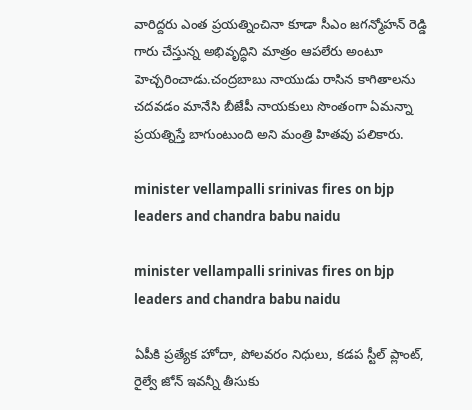వారిద్దరు ఎంత ప్రయత్నించినా కూడా సీఎం జగన్మోహన్ రెడ్డి గారు చేస్తున్న అభివృద్ధిని మాత్రం ఆపలేరు అంటూ హెచ్చరించాడు.చంద్రబాబు నాయుడు రాసిన కాగితాలను చదవడం మానేసి బీజేపీ నాయకులు సొంతంగా ఏమన్నా ప్రయత్నిస్తే బాగుంటుంది అని మంత్రి హితవు పలికారు.

minister vellampalli srinivas fires on bjp leaders and chandra babu naidu

minister vellampalli srinivas fires on bjp leaders and chandra babu naidu

ఏపీకి ప్రత్యేక హోదా, పోలవరం నిధులు, కడప స్టీల్ ప్లాంట్, రైల్వే జోన్ ఇవన్నీ తీసుకు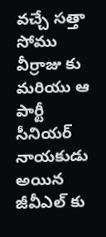వచ్చే సత్తా సోము వీర్రాజు కు మరియు ఆ పార్టీ సీనియర్ నాయకుడు అయిన జీవీఎల్‌ కు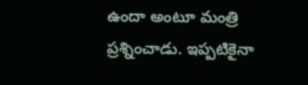ఉందా అంటూ మంత్రి ప్రశ్నించాడు. ఇప్పటికైనా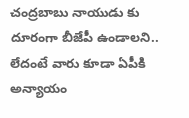చంద్రబాబు నాయుడు కు దూరంగా బీజేపీ ఉండాలని.. లేదంటే వారు కూడా ఏపీకి అన్యాయం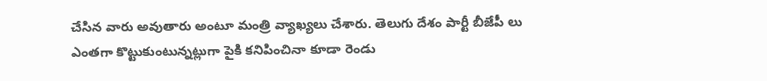చేసిన వారు అవుతారు అంటూ మంత్రి వ్యాఖ్యలు చేశారు. తెలుగు దేశం పార్టీ బీజేపీ లు ఎంతగా కొట్టుకుంటున్నట్లుగా పైకి కనిపించినా కూడా రెండు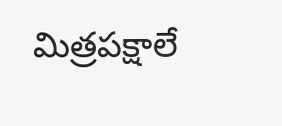మిత్రపక్షాలే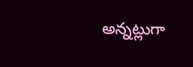అన్నట్లుగా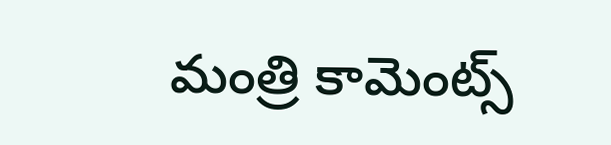మంత్రి కామెంట్స్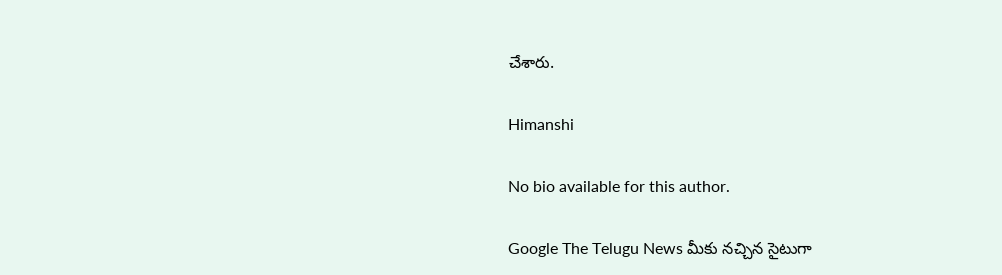చేశారు.

Himanshi

No bio available for this author.

Google The Telugu News మీకు నచ్చిన సైటుగా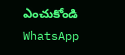ఎంచుకోండి
WhatsApp